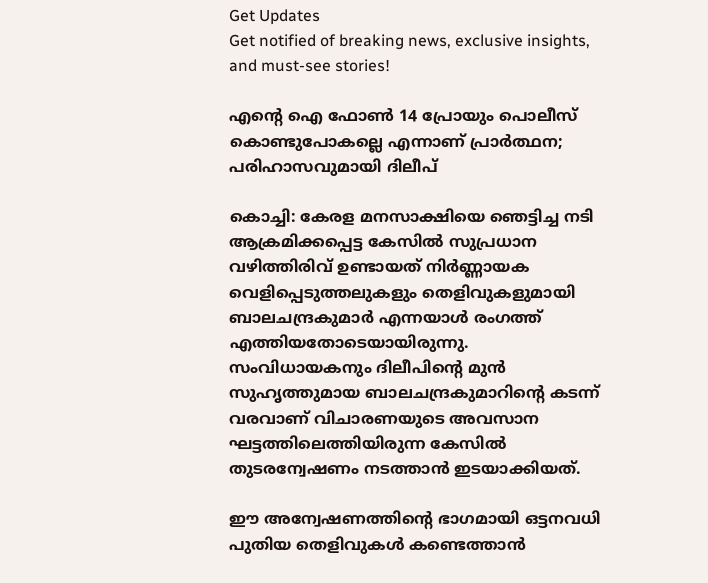Get Updates
Get notified of breaking news, exclusive insights, and must-see stories!

എന്റെ ഐ ഫോൺ 14 പ്രോയും പൊലീസ് കൊണ്ടുപോകല്ലെ എന്നാണ് പ്രാർത്ഥന; പരിഹാസവുമായി ദിലീപ്

കൊച്ചി: കേരള മനസാക്ഷിയെ ഞെട്ടിച്ച നടി ആക്രമിക്കപ്പെട്ട കേസില്‍ സുപ്രധാന വഴിത്തിരിവ് ഉണ്ടായത് നിർണ്ണായക വെളിപ്പെടുത്തലുകളും തെളിവുകളുമായി ബാലചന്ദ്രകുമാർ എന്നയാള്‍ രംഗത്ത് എത്തിയതോടെയായിരുന്നു. സംവിധായകനും ദിലീപിന്റെ മുന്‍ സുഹൃത്തുമായ ബാലചന്ദ്രകുമാറിന്റെ കടന്ന് വരവാണ് വിചാരണയുടെ അവസാന ഘട്ടത്തിലെത്തിയിരുന്ന കേസില്‍ തുടരന്വേഷണം നടത്താന്‍ ഇടയാക്കിയത്.

ഈ അന്വേഷണത്തിന്റെ ഭാഗമായി ഒട്ടനവധി പുതിയ തെളിവുകള്‍ കണ്ടെത്താന്‍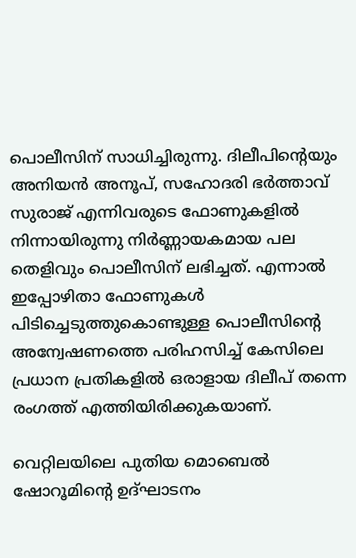പൊലീസിന് സാധിച്ചിരുന്നു. ദിലീപിന്റെയും അനിയന്‍ അനൂപ്, സഹോദരി ഭർത്താവ് സുരാജ് എന്നിവരുടെ ഫോണുകളില്‍ നിന്നായിരുന്നു നിർണ്ണായകമായ പല തെളിവും പൊലീസിന് ലഭിച്ചത്. എന്നാല്‍ ഇപ്പോഴിതാ ഫോണുകള്‍ പിടിച്ചെടുത്തുകൊണ്ടുള്ള പൊലീസിന്റെ അന്വേഷണത്തെ പരിഹസിച്ച് കേസിലെ പ്രധാന പ്രതികളില്‍ ഒരാളായ ദിലീപ് തന്നെ രംഗത്ത് എത്തിയിരിക്കുകയാണ്.

വെറ്റിലയിലെ പുതിയ മൊബെൽ ഷോറൂമിന്റെ ഉദ്ഘാടനം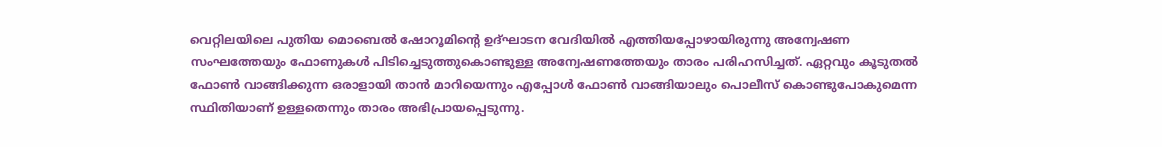വെറ്റിലയിലെ പുതിയ മൊബെൽ ഷോറൂമിന്റെ ഉദ്ഘാടന വേദിയില്‍ എത്തിയപ്പോഴായിരുന്നു അന്വേഷണ സംഘത്തേയും ഫോണുകള്‍ പിടിച്ചെടുത്തുകൊണ്ടുള്ള അന്വേഷണത്തേയും താരം പരിഹസിച്ചത്. ഏറ്റവും കൂടുതൽ ഫോൺ വാങ്ങിക്കുന്ന ഒരാളായി താൻ മാറിയെന്നും എപ്പോൾ ഫോൺ വാങ്ങിയാലും പൊലീസ് കൊണ്ടുപോകുമെന്ന സ്ഥിതിയാണ് ഉള്ളതെന്നും താരം അഭിപ്രായപ്പെടുന്നു.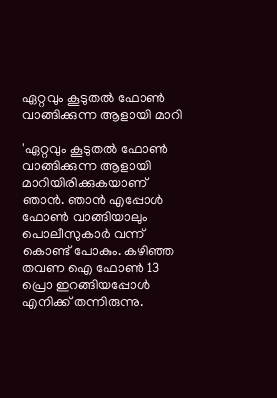ഏറ്റവും കൂടുതൽ ഫോൺ വാങ്ങിക്കുന്ന ആളായി മാറി

'ഏറ്റവും കൂടുതൽ ഫോൺ വാങ്ങിക്കുന്ന ആളായി മാറിയിരിക്കുകയാണ് ഞാൻ. ഞാൻ എപ്പോൾ ഫോൺ വാങ്ങിയാലും പൊലീസുകാർ വന്ന് കൊണ്ട് പോകും. കഴിഞ്ഞ തവണ ഐ ഫോൺ 13 പ്രൊ ഇറങ്ങിയപ്പോൾ എനിക്ക് തന്നിരുന്നു.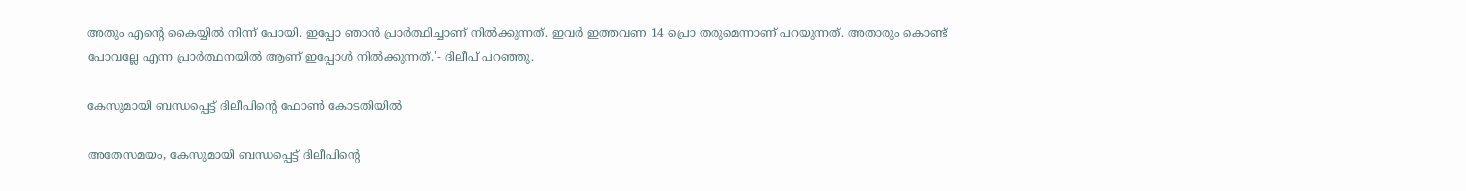അതും എന്റെ കൈയ്യിൽ നിന്ന് പോയി. ഇപ്പോ ഞാൻ പ്രാർത്ഥിച്ചാണ് നിൽക്കുന്നത്. ഇവർ ഇത്തവണ 14 പ്രൊ തരുമെന്നാണ് പറയുന്നത്. അതാരും കൊണ്ട് പോവല്ലേ എന്ന പ്രാർത്ഥനയിൽ ആണ് ഇപ്പോൾ നിൽക്കുന്നത്.'- ദിലീപ് പറഞ്ഞു.

കേസുമായി ബന്ധപ്പെട്ട് ദിലീപിന്റെ ഫോണ്‍ കോടതിയില്‍

അതേസമയം, കേസുമായി ബന്ധപ്പെട്ട് ദിലീപിന്റെ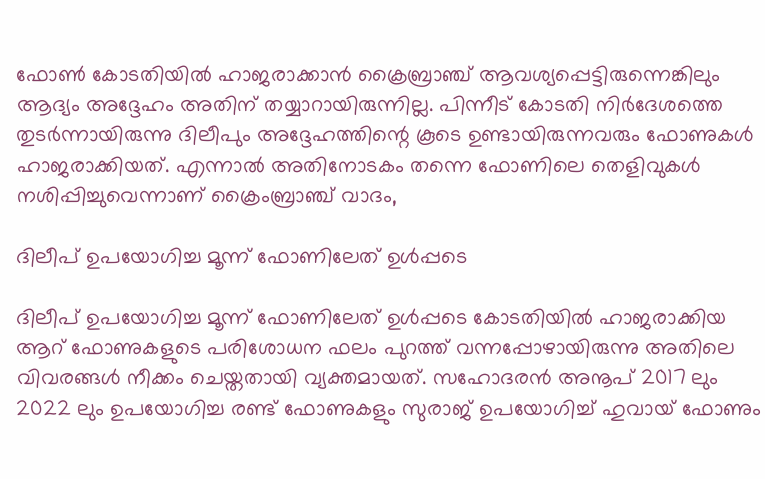ഫോണ്‍ കോടതിയില്‍ ഹാജരാക്കാന്‍ ക്രൈബ്രാഞ്ച് ആവശ്യപ്പെട്ടിരുന്നെങ്കിലും ആദ്യം അദ്ദേഹം അതിന് തയ്യാറായിരുന്നില്ല. പിന്നീട് കോടതി നിർദേശത്തെ തുടർന്നായിരുന്നു ദിലീപും അദ്ദേഹത്തിന്റെ കൂടെ ഉണ്ടായിരുന്നവരും ഫോണുകള്‍ ഹാജരാക്കിയത്. എന്നാല്‍ അതിനോടകം തന്നെ ഫോണിലെ തെളിവുകള്‍ നശിപ്പിച്ചുവെന്നാണ് ക്രൈംബ്രാഞ്ച് വാദം,

ദിലീപ് ഉപയോഗിച്ച മൂന്ന് ഫോണിലേത് ഉള്‍പ്പടെ

ദിലീപ് ഉപയോഗിച്ച മൂന്ന് ഫോണിലേത് ഉള്‍പ്പടെ കോടതിയില്‍ ഹാജരാക്കിയ ആറ് ഫോണുകളുടെ പരിശോധന ഫലം പുറത്ത് വന്നപ്പോഴായിരുന്നു അതിലെ വിവരങ്ങള്‍ നീക്കം ചെയ്തതായി വ്യക്തമായത്. സഹോദരന്‍ അനൂപ് 2017 ലും 2022 ലും ഉപയോഗിച്ച രണ്ട് ഫോണുകളും സുരാജ് ഉപയോഗിച്ച് ഹുവായ്‌ ഫോണും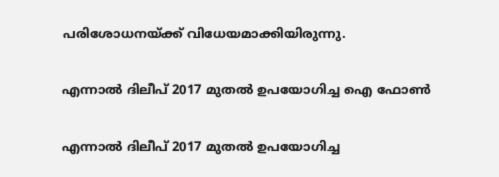പരിശോധനയ്ക്ക് വിധേയമാക്കിയിരുന്നു.

എന്നാല്‍ ദിലീപ്‌ 2017 മുതൽ ഉപയോഗിച്ച ഐ ഫോണ്‍

എന്നാല്‍ ദിലീപ്‌ 2017 മുതൽ ഉപയോഗിച്ച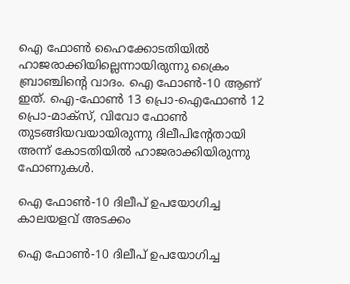ഐ ഫോണ്‍ ഹൈക്കോടതിയില്‍ ഹാജരാക്കിയില്ലെന്നായിരുന്നു ക്രൈം ബ്രാഞ്ചിന്റെ വാദം. ഐ ഫോൺ-10 ആണ്‌ ഇത്. ഐ-ഫോൺ 13 പ്രൊ-ഐഫോൺ 12 പ്രൊ-മാക്സ്‌, വിവോ ഫോൺ തുടങ്ങിയവയായിരുന്നു ദിലീപിന്റേതായി അന്ന് കോടതിയില്‍ ഹാജരാക്കിയിരുന്നു ഫോണുകള്‍.

ഐ ഫോൺ-10 ദിലീപ് ഉപയോഗിച്ച കാലയളവ് അടക്കം

ഐ ഫോൺ-10 ദിലീപ് ഉപയോഗിച്ച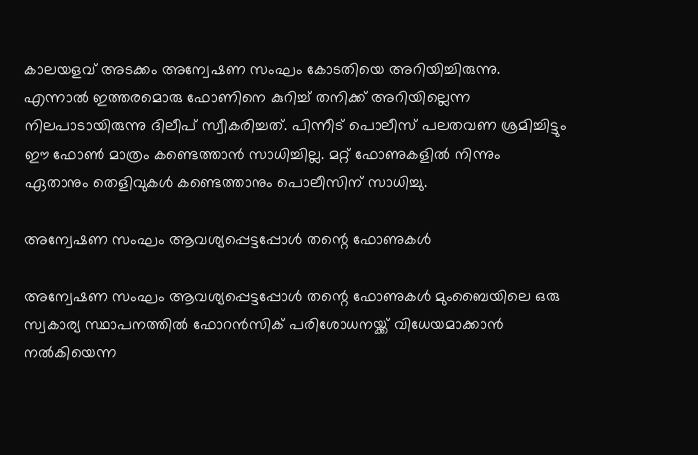കാലയളവ് അടക്കം അന്വേഷണ സംഘം കോടതിയെ അറിയിച്ചിരുന്നു. എന്നാല്‍ ഇത്തരമൊരു ഫോണിനെ കുറിച്ച് തനിക്ക് അറിയില്ലെന്ന നിലപാടായിരുന്നു ദിലീപ് സ്വീകരിച്ചത്. പിന്നീട് പൊലീസ് പലതവണ ശ്രമിച്ചിട്ടും ഈ ഫോണ്‍ മാത്രം കണ്ടെത്താന്‍ സാധിച്ചില്ല. മറ്റ് ഫോണുകളില്‍ നിന്നും ഏതാനും തെളിവുകള്‍ കണ്ടെത്താനും പൊലീസിന് സാധിച്ചു.

അന്വേഷണ സംഘം ആവശ്യപ്പെട്ടപ്പോള്‍ തന്റെ ഫോണുകള്‍

അന്വേഷണ സംഘം ആവശ്യപ്പെട്ടപ്പോള്‍ തന്റെ ഫോണുകള്‍ മുംബൈയിലെ ഒരു സ്വകാര്യ സ്ഥാപനത്തില്‍ ഫോറന്‍സിക് പരിശോധനയ്ക്ക് വിധേയമാക്കാന്‍ നല്‍കിയെന്ന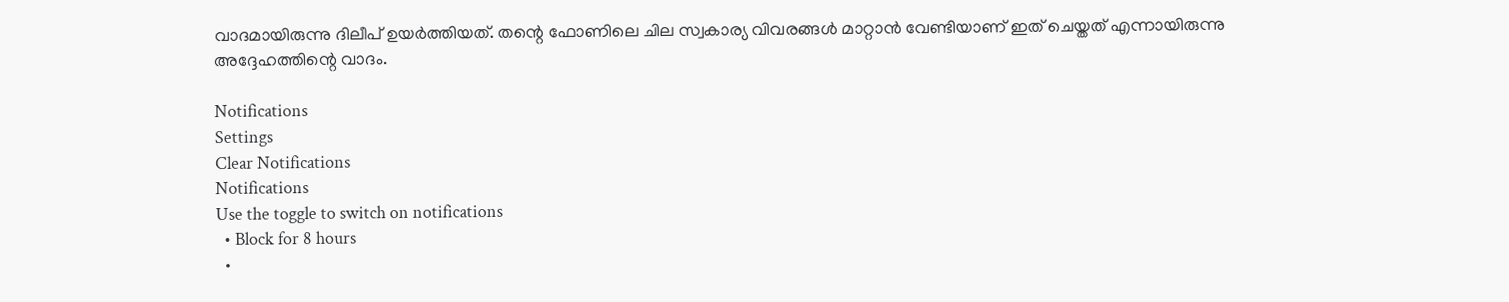വാദമായിരുന്നു ദിലീപ് ഉയർത്തിയത്. തന്റെ ഫോണിലെ ചില സ്വകാര്യ വിവരങ്ങള്‍ മാറ്റാന്‍ വേണ്ടിയാണ് ഇത് ചെയ്തത് എന്നായിരുന്നു അദ്ദേഹത്തിന്റെ വാദം.

Notifications
Settings
Clear Notifications
Notifications
Use the toggle to switch on notifications
  • Block for 8 hours
  •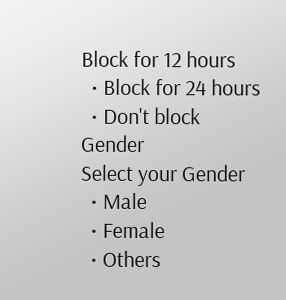Block for 12 hours
  • Block for 24 hours
  • Don't block
Gender
Select your Gender
  • Male
  • Female
  • Others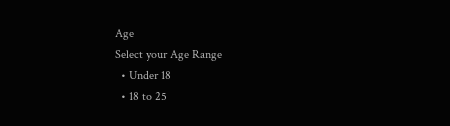Age
Select your Age Range
  • Under 18
  • 18 to 25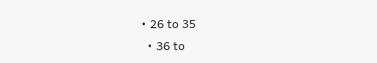• 26 to 35
  • 36 to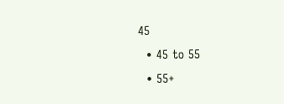45
  • 45 to 55
  • 55+